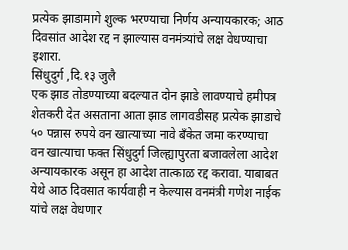प्रत्येक झाडामागे शुल्क भरण्याचा निर्णय अन्यायकारक; आठ दिवसांत आदेश रद्द न झाल्यास वनमंत्र्यांचे लक्ष वेधण्याचा इशारा.
सिंधुदुर्ग ,दि.१३ जुलै
एक झाड तोडण्याच्या बदल्यात दोन झाडे लावण्याचे हमीपत्र शेतकरी देत असताना आता झाड लागवडीसह प्रत्येक झाडाचे ५० पन्नास रुपये वन खात्याच्या नावे बँकेत जमा करण्याचा वन खात्याचा फक्त सिंधुदुर्ग जिल्ह्यापुरता बजावलेला आदेश अन्यायकारक असून हा आदेश तात्काळ रद्द करावा. याबाबत येथे आठ दिवसात कार्यवाही न केल्यास वनमंत्री गणेश नाईक यांचे लक्ष वेधणार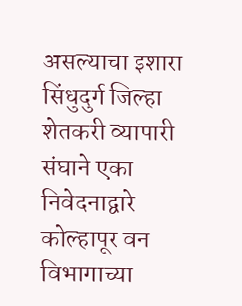असल्याचा इशारा सिंधुदुर्ग जिल्हा शेतकरी व्यापारी संघाने एका निवेदनाद्वारे कोल्हापूर वन विभागाच्या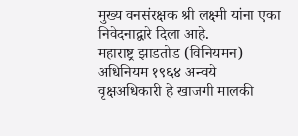मुख्य वनसंरक्षक श्री लक्ष्मी यांना एका निवेदनाद्वारे दिला आहे.
महाराष्ट्र झाडतोड (विनियमन) अधिनियम १९६४ अन्वये वृक्षअधिकारी हे खाजगी मालकी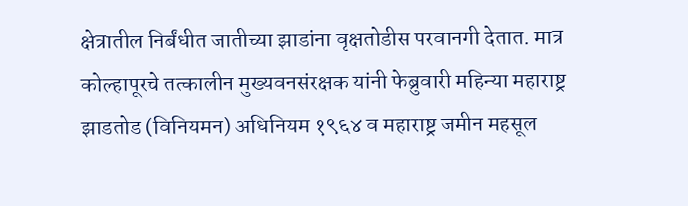क्षेत्रातील निर्बंधीत जातीच्या झाडांना वृक्षतोडीस परवानगी देतात. मात्र कोल्हापूरचे तत्कालीन मुख्यवनसंरक्षक यांनी फेब्रुवारी महिन्या महाराष्ट्र झाडतोड (विनियमन) अधिनियम १९६४ व महाराष्ट्र जमीन महसूल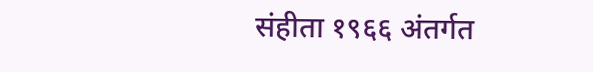संहीता १९६६ अंतर्गत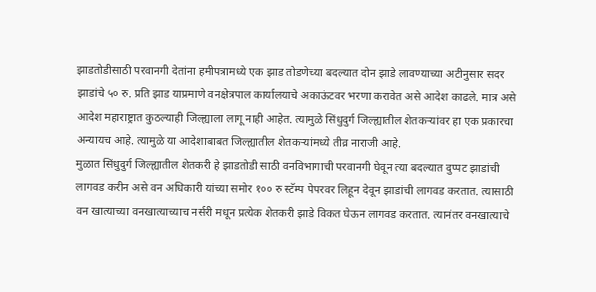झाडतोडीसाठी परवानगी देतांना हमीपत्रामध्ये एक झाड तोडणेच्या बदल्यात दोन झाडे लावण्याच्या अटीनुसार सदर झाडांचे ५० रु. प्रति झाड याप्रमाणे वनक्षेत्रपाल कार्यालयाचे अकाऊंटवर भरणा करावेत असे आदेश काढले. मात्र असे आदेश महाराष्ट्रात कुठल्याही जिल्ह्याला लागू नाही आहेत. त्यामुळे सिंधुदुर्ग जिल्ह्यातील शेतकऱ्यांवर हा एक प्रकारचा अन्यायच आहे. त्यामुळे या आदेशाबाबत जिल्ह्यातील शेतकऱ्यांमध्ये तीव्र नाराजी आहे.
मुळात सिंधुदुर्ग जिल्ह्यातील शेतकरी हे झाडतोडी साठी वनविभागाची परवानगी घेवून त्या बदल्यात दुप्पट झाडांची लागवड करीन असे वन अधिकारी यांच्या समोर १०० रु स्टॅम्प पेपरवर लिहून देवून झाडांची लागवड करतात. त्यासाठी वन खात्याच्या वनखात्याच्याच नर्सरी मधून प्रत्येक शेतकरी झाडे विकत घेऊन लागवड करतात. त्यानंतर वनखात्याचे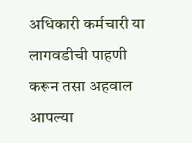अधिकारी कर्मचारी या लागवडीची पाहणी करून तसा अहवाल आपल्या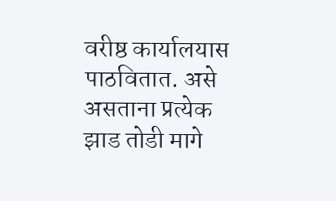वरीष्ठ कार्यालयास पाठवितात. असे असताना प्रत्येक झाड तोडी मागे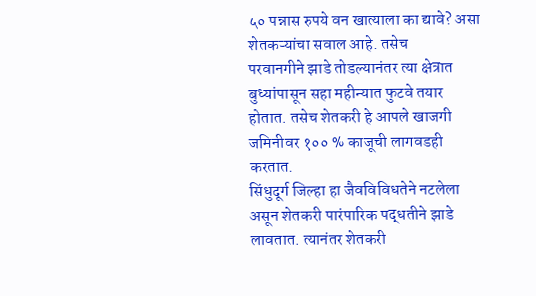५० पन्नास रुपये वन खात्याला का द्यावे? असा शेतकऱ्यांचा सवाल आहे. तसेच
परवानगीने झाडे तोडल्यानंतर त्या क्षेत्रात बुध्यांपासून सहा महीन्यात फुटवे तयार होतात. तसेच शेतकरी हे आपले खाजगी जमिनीवर १०० % काजूची लागवडही करतात.
सिंधुदूर्ग जिल्हा हा जैवविविधतेने नटलेला असून शेतकरी पारंपारिक पद्धतीने झाडे लावतात. त्यानंतर शेतकरी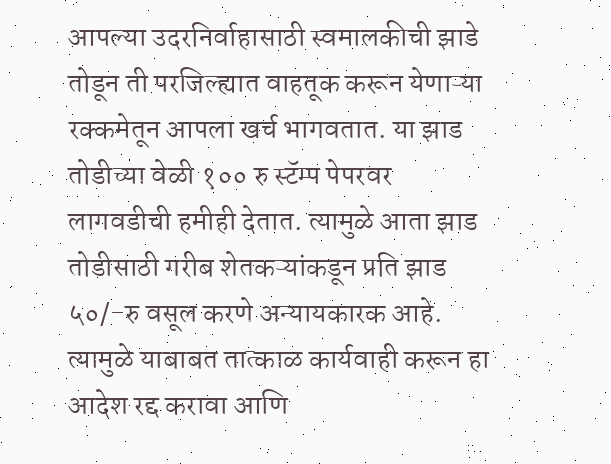आपल्या उदरनिर्वाहासाठी स्वमालकीची झाडे तोडून ती परजिल्ह्यात वाहतूक करून येणाऱ्या रक्कमेतून आपला खर्च भागवतात. या झाड तोडीच्या वेळी १०० रु स्टॅम्प पेपरवर लागवडीची हमीही देतात. त्यामुळे आता झाड तोडीसाठी गरीब शेतकऱ्यांकडून प्रति झाड ५०/-रु वसूल करणे अन्यायकारक आहे. त्यामुळे याबाबत तात्काळ कार्यवाही करून हा आदेश रद्द करावा आणि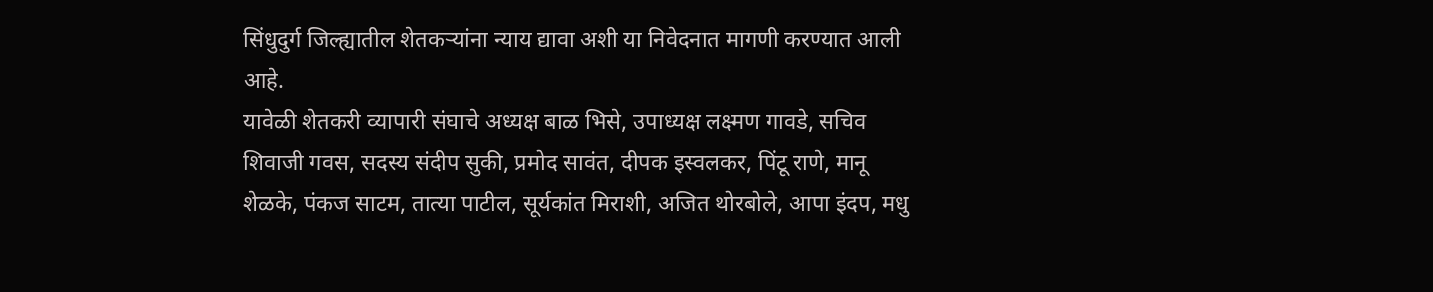सिंधुदुर्ग जिल्ह्यातील शेतकऱ्यांना न्याय द्यावा अशी या निवेदनात मागणी करण्यात आली आहे.
यावेळी शेतकरी व्यापारी संघाचे अध्यक्ष बाळ भिसे, उपाध्यक्ष लक्ष्मण गावडे, सचिव शिवाजी गवस, सदस्य संदीप सुकी, प्रमोद सावंत, दीपक इस्वलकर, पिंटू राणे, मानू शेळके, पंकज साटम, तात्या पाटील, सूर्यकांत मिराशी, अजित थोरबोले, आपा इंदप, मधु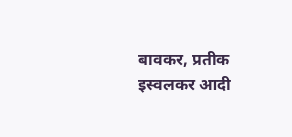बावकर, प्रतीक इस्वलकर आदी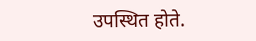उपस्थित होते.